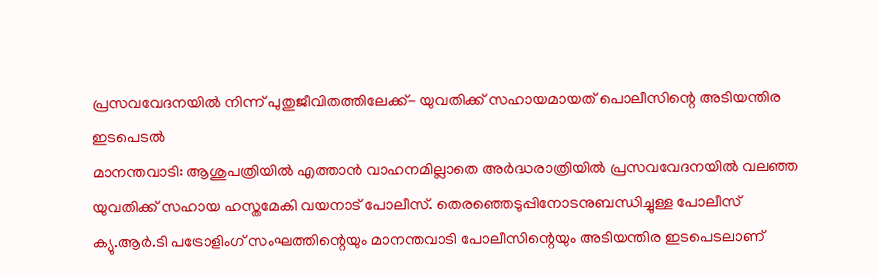പ്രസവവേദനയിൽ നിന്ന് പുതുജീവിതത്തിലേക്ക്- യുവതിക്ക് സഹായമായത് പൊലീസിന്റെ അടിയന്തിര ഇടപെടൽ
മാനന്തവാടി: ആശുപത്രിയിൽ എത്താൻ വാഹനമില്ലാതെ അർദ്ധരാത്രിയിൽ പ്രസവവേദനയിൽ വലഞ്ഞ യുവതിക്ക് സഹായ ഹസ്തമേകി വയനാട് പോലീസ്. തെരഞ്ഞെടുപ്പിനോടനുബന്ധിച്ചുള്ള പോലീസ് ക്യു.ആർ.ടി പട്രോളിംഗ് സംഘത്തിന്റെയും മാനന്തവാടി പോലീസിന്റെയും അടിയന്തിര ഇടപെടലാണ്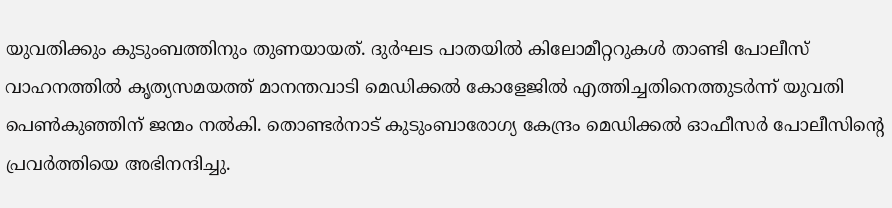യുവതിക്കും കുടുംബത്തിനും തുണയായത്. ദുർഘട പാതയിൽ കിലോമീറ്ററുകൾ താണ്ടി പോലീസ് വാഹനത്തിൽ കൃത്യസമയത്ത് മാനന്തവാടി മെഡിക്കൽ കോളേജിൽ എത്തിച്ചതിനെത്തുടർന്ന് യുവതി പെൺകുഞ്ഞിന് ജന്മം നൽകി. തൊണ്ടർനാട് കുടുംബാരോഗ്യ കേന്ദ്രം മെഡിക്കൽ ഓഫീസർ പോലീസിന്റെ പ്രവർത്തിയെ അഭിനന്ദിച്ചു.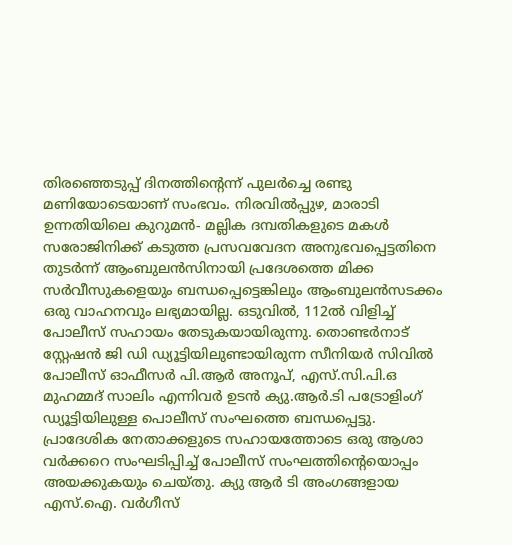തിരഞ്ഞെടുപ്പ് ദിനത്തിന്റെന്ന് പുലർച്ചെ രണ്ടു മണിയോടെയാണ് സംഭവം. നിരവിൽപ്പുഴ, മാരാടി ഉന്നതിയിലെ കുറുമൻ- മല്ലിക ദമ്പതികളുടെ മകൾ സരോജിനിക്ക് കടുത്ത പ്രസവവേദന അനുഭവപ്പെട്ടതിനെ തുടർന്ന് ആംബുലൻസിനായി പ്രദേശത്തെ മിക്ക സർവീസുകളെയും ബന്ധപ്പെട്ടെങ്കിലും ആംബുലൻസടക്കം ഒരു വാഹനവും ലഭ്യമായില്ല. ഒടുവിൽ, 112ൽ വിളിച്ച് പോലീസ് സഹായം തേടുകയായിരുന്നു. തൊണ്ടർനാട് സ്റ്റേഷൻ ജി ഡി ഡ്യൂട്ടിയിലുണ്ടായിരുന്ന സീനിയർ സിവിൽ പോലീസ് ഓഫീസർ പി.ആർ അനൂപ്, എസ്.സി.പി.ഒ മുഹമ്മദ് സാലിം എന്നിവർ ഉടൻ ക്യു.ആർ.ടി പട്രോളിംഗ് ഡ്യൂട്ടിയിലുള്ള പൊലീസ് സംഘത്തെ ബന്ധപ്പെട്ടു. പ്രാദേശിക നേതാക്കളുടെ സഹായത്തോടെ ഒരു ആശാ വർക്കറെ സംഘടിപ്പിച്ച് പോലീസ് സംഘത്തിന്റെയൊപ്പം അയക്കുകയും ചെയ്തു. ക്യു ആർ ടി അംഗങ്ങളായ എസ്.ഐ. വർഗീസ്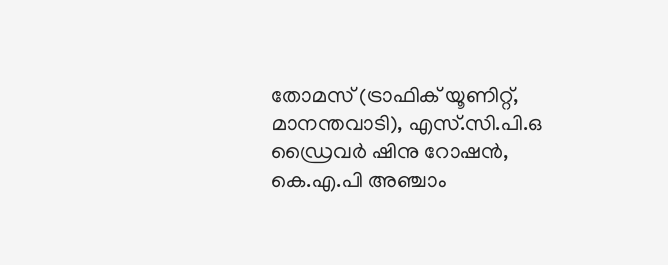തോമസ് (ട്രാഫിക് യൂണിറ്റ്, മാനന്തവാടി), എസ്.സി.പി.ഒ ഡ്രൈവർ ഷിനു റോഷൻ, കെ.എ.പി അഞ്ചാം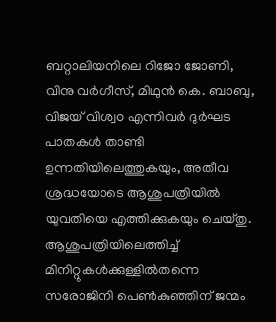ബറ്റാലിയനിലെ റിജോ ജോണി, വിനു വർഗീസ്, മിഥുൻ കെ. ബാബു, വിജയ് വിശ്വo എന്നിവർ ദുർഘട പാതകൾ താണ്ടി ഉന്നതിയിലെത്തുകയും, അതീവ ശ്രദ്ധയോടെ ആശുപത്രിയിൽ യുവതിയെ എത്തിക്കുകയും ചെയ്തു. ആശുപത്രിയിലെത്തിച്ച് മിനിറ്റുകൾക്കുള്ളിൽതന്നെ സരോജിനി പെൺകുഞ്ഞിന് ജന്മം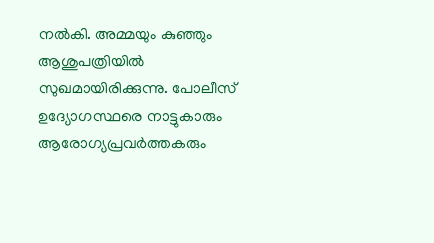നൽകി. അമ്മയും കുഞ്ഞും ആശുപത്രിയിൽ സുഖമായിരിക്കുന്നു. പോലീസ് ഉദ്യോഗസ്ഥരെ നാട്ടുകാരും ആരോഗ്യപ്രവർത്തകരും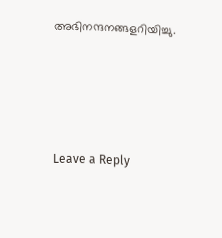അഭിനന്ദനങ്ങളറിയിച്ചു.





Leave a Reply